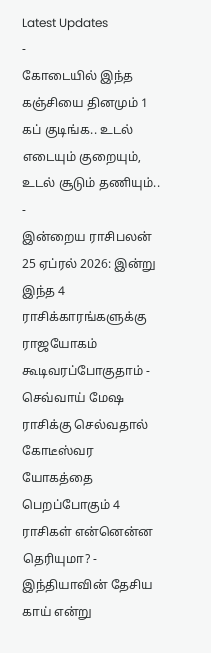Latest Updates
-
கோடையில் இந்த கஞ்சியை தினமும் 1 கப் குடிங்க.. உடல் எடையும் குறையும், உடல் சூடும் தணியும்.. -
இன்றைய ராசிபலன் 25 ஏப்ரல் 2026: இன்று இந்த 4 ராசிக்காரங்களுக்கு ராஜயோகம் கூடிவரப்போகுதாம் -
செவ்வாய் மேஷ ராசிக்கு செல்வதால் கோடீஸ்வர யோகத்தை பெறப்போகும் 4 ராசிகள் என்னென்ன தெரியுமா? -
இந்தியாவின் தேசிய காய் என்று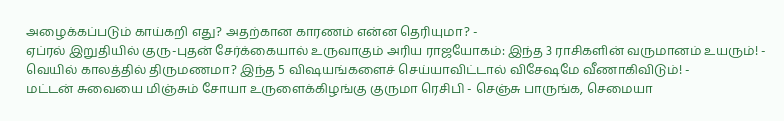அழைக்கப்படும் காய்கறி எது? அதற்கான காரணம் என்ன தெரியுமா? -
ஏப்ரல் இறுதியில் குரு-புதன் சேர்க்கையால் உருவாகும் அரிய ராஜயோகம்: இந்த 3 ராசிகளின் வருமானம் உயரும்! -
வெயில் காலத்தில் திருமணமா? இந்த 5 விஷயங்களைச் செய்யாவிட்டால் விசேஷமே வீணாகிவிடும்! -
மட்டன் சுவையை மிஞ்சும் சோயா உருளைக்கிழங்கு குருமா ரெசிபி - செஞ்சு பாருங்க, செமையா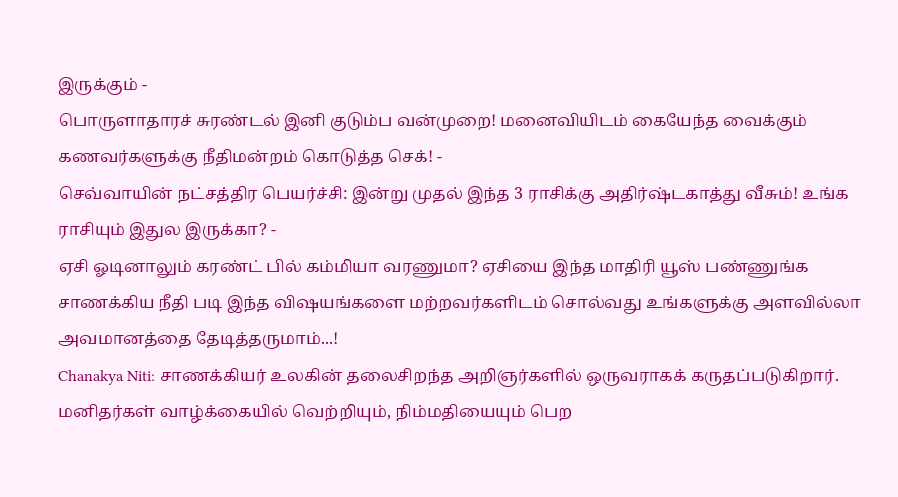இருக்கும் -
பொருளாதாரச் சுரண்டல் இனி குடும்ப வன்முறை! மனைவியிடம் கையேந்த வைக்கும் கணவர்களுக்கு நீதிமன்றம் கொடுத்த செக்! -
செவ்வாயின் நட்சத்திர பெயர்ச்சி: இன்று முதல் இந்த 3 ராசிக்கு அதிர்ஷ்டகாத்து வீசும்! உங்க ராசியும் இதுல இருக்கா? -
ஏசி ஓடினாலும் கரண்ட் பில் கம்மியா வரணுமா? ஏசியை இந்த மாதிரி யூஸ் பண்ணுங்க
சாணக்கிய நீதி படி இந்த விஷயங்களை மற்றவர்களிடம் சொல்வது உங்களுக்கு அளவில்லா அவமானத்தை தேடித்தருமாம்...!
Chanakya Niti: சாணக்கியர் உலகின் தலைசிறந்த அறிஞர்களில் ஒருவராகக் கருதப்படுகிறார். மனிதர்கள் வாழ்க்கையில் வெற்றியும், நிம்மதியையும் பெற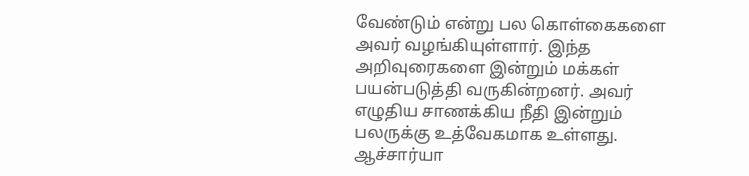வேண்டும் என்று பல கொள்கைகளை அவர் வழங்கியுள்ளார். இந்த அறிவுரைகளை இன்றும் மக்கள் பயன்படுத்தி வருகின்றனர். அவர் எழுதிய சாணக்கிய நீதி இன்றும் பலருக்கு உத்வேகமாக உள்ளது. ஆச்சார்யா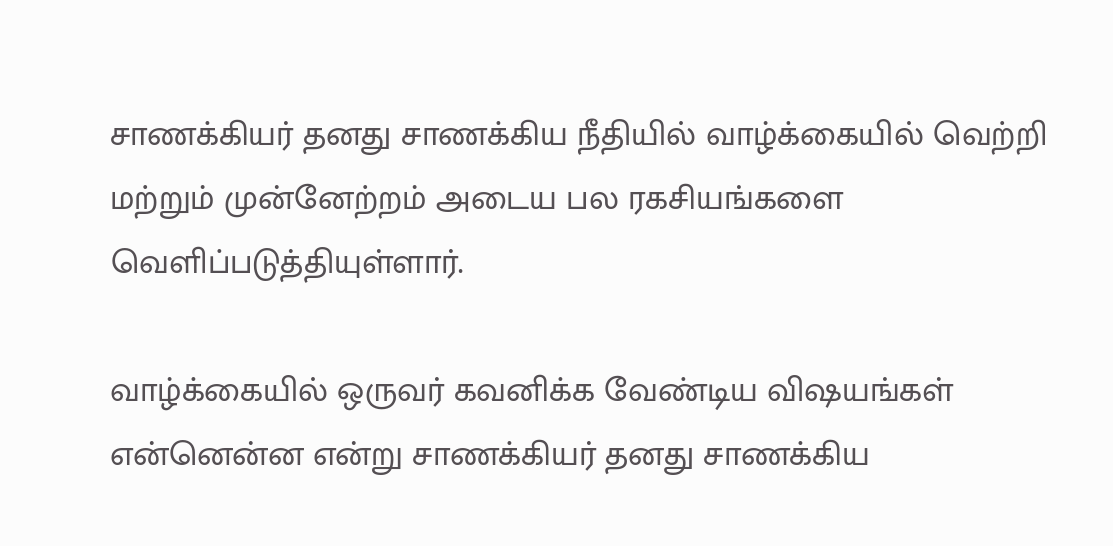சாணக்கியர் தனது சாணக்கிய நீதியில் வாழ்க்கையில் வெற்றி மற்றும் முன்னேற்றம் அடைய பல ரகசியங்களை வெளிப்படுத்தியுள்ளார்.

வாழ்க்கையில் ஒருவர் கவனிக்க வேண்டிய விஷயங்கள் என்னென்ன என்று சாணக்கியர் தனது சாணக்கிய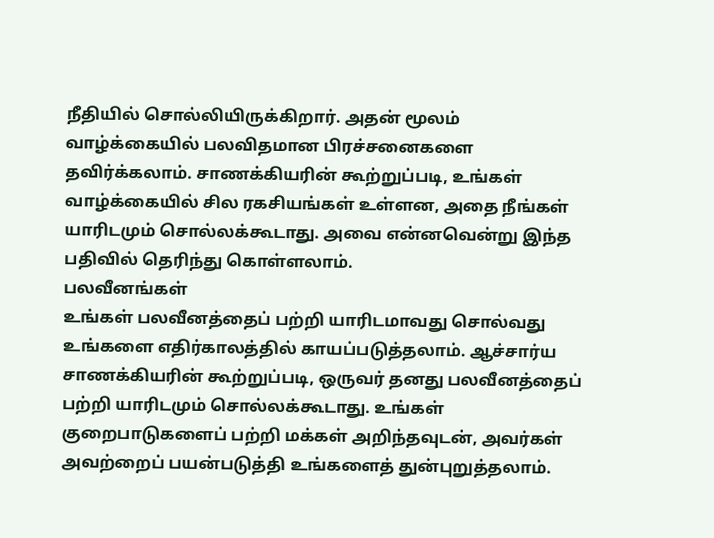நீதியில் சொல்லியிருக்கிறார். அதன் மூலம் வாழ்க்கையில் பலவிதமான பிரச்சனைகளை தவிர்க்கலாம். சாணக்கியரின் கூற்றுப்படி, உங்கள் வாழ்க்கையில் சில ரகசியங்கள் உள்ளன, அதை நீங்கள் யாரிடமும் சொல்லக்கூடாது. அவை என்னவென்று இந்த பதிவில் தெரிந்து கொள்ளலாம்.
பலவீனங்கள்
உங்கள் பலவீனத்தைப் பற்றி யாரிடமாவது சொல்வது உங்களை எதிர்காலத்தில் காயப்படுத்தலாம். ஆச்சார்ய சாணக்கியரின் கூற்றுப்படி, ஒருவர் தனது பலவீனத்தைப் பற்றி யாரிடமும் சொல்லக்கூடாது. உங்கள் குறைபாடுகளைப் பற்றி மக்கள் அறிந்தவுடன், அவர்கள் அவற்றைப் பயன்படுத்தி உங்களைத் துன்புறுத்தலாம்.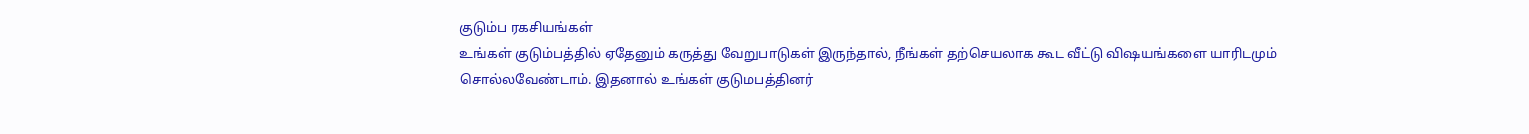குடும்ப ரகசியங்கள்
உங்கள் குடும்பத்தில் ஏதேனும் கருத்து வேறுபாடுகள் இருந்தால், நீங்கள் தற்செயலாக கூட வீட்டு விஷயங்களை யாரிடமும் சொல்லவேண்டாம். இதனால் உங்கள் குடுமபத்தினர்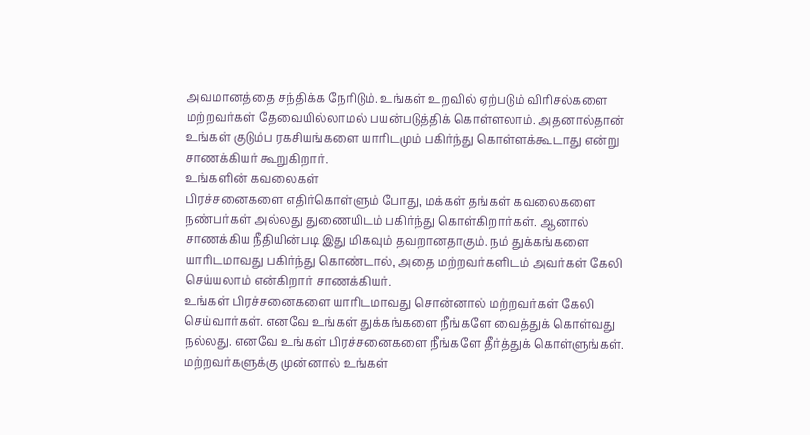அவமானத்தை சந்திக்க நேரிடும். உங்கள் உறவில் ஏற்படும் விரிசல்களை மற்றவர்கள் தேவையில்லாமல் பயன்படுத்திக் கொள்ளலாம். அதனால்தான் உங்கள் குடும்ப ரகசியங்களை யாரிடமும் பகிர்ந்து கொள்ளக்கூடாது என்று சாணக்கியர் கூறுகிறார்.
உங்களின் கவலைகள்
பிரச்சனைகளை எதிர்கொள்ளும் போது, மக்கள் தங்கள் கவலைகளை நண்பர்கள் அல்லது துணையிடம் பகிர்ந்து கொள்கிறார்கள். ஆனால் சாணக்கிய நீதியின்படி இது மிகவும் தவறானதாகும். நம் துக்கங்களை யாரிடமாவது பகிர்ந்து கொண்டால், அதை மற்றவர்களிடம் அவர்கள் கேலி செய்யலாம் என்கிறார் சாணக்கியர்.
உங்கள் பிரச்சனைகளை யாரிடமாவது சொன்னால் மற்றவர்கள் கேலி செய்வார்கள். எனவே உங்கள் துக்கங்களை நீங்களே வைத்துக் கொள்வது நல்லது. எனவே உங்கள் பிரச்சனைகளை நீங்களே தீர்த்துக் கொள்ளுங்கள். மற்றவர்களுக்கு முன்னால் உங்கள்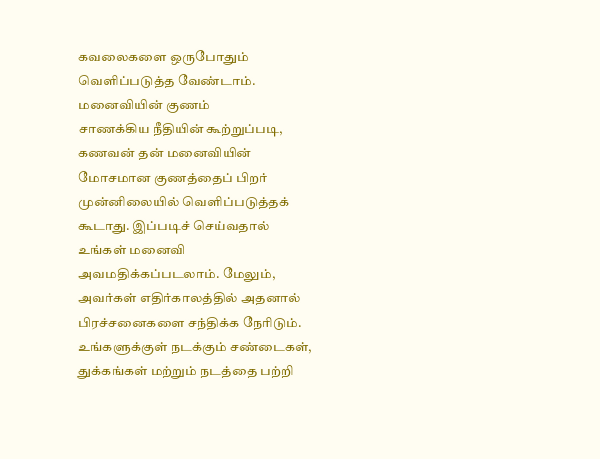கவலைகளை ஒருபோதும் வெளிப்படுத்த வேண்டாம்.
மனைவியின் குணம்
சாணக்கிய நீதியின் கூற்றுப்படி, கணவன் தன் மனைவியின் மோசமான குணத்தைப் பிறர் முன்னிலையில் வெளிப்படுத்தக் கூடாது. இப்படிச் செய்வதால் உங்கள் மனைவி அவமதிக்கப்படலாம். மேலும், அவர்கள் எதிர்காலத்தில் அதனால் பிரச்சனைகளை சந்திக்க நேரிடும்.
உங்களுக்குள் நடக்கும் சண்டைகள், துக்கங்கள் மற்றும் நடத்தை பற்றி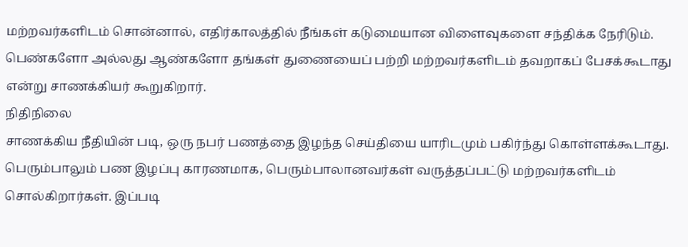மற்றவர்களிடம் சொன்னால், எதிர்காலத்தில் நீங்கள் கடுமையான விளைவுகளை சந்திக்க நேரிடும். பெண்களோ அல்லது ஆண்களோ தங்கள் துணையைப் பற்றி மற்றவர்களிடம் தவறாகப் பேசக்கூடாது என்று சாணக்கியர் கூறுகிறார்.
நிதிநிலை
சாணக்கிய நீதியின் படி, ஒரு நபர் பணத்தை இழந்த செய்தியை யாரிடமும் பகிர்ந்து கொள்ளக்கூடாது. பெரும்பாலும் பண இழப்பு காரணமாக, பெரும்பாலானவர்கள் வருத்தப்பட்டு மற்றவர்களிடம் சொல்கிறார்கள். இப்படி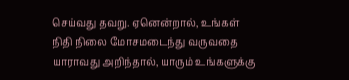செய்வது தவறு. ஏனென்றால், உங்கள் நிதி நிலை மோசமடைந்து வருவதை யாராவது அறிந்தால், யாரும் உங்களுக்கு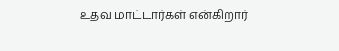உதவ மாட்டார்கள் என்கிறார்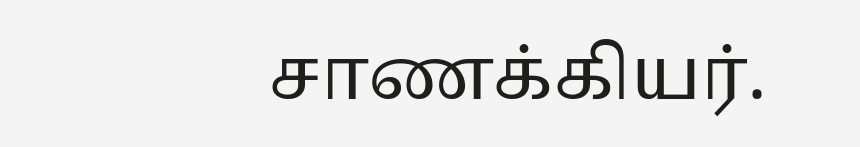சாணக்கியர்.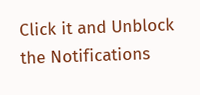Click it and Unblock the Notifications